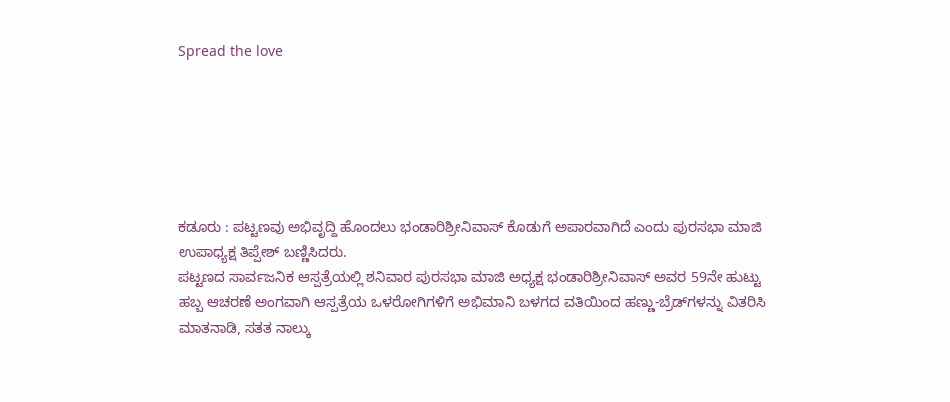Spread the love






ಕಡೂರು : ಪಟ್ಟಣವು ಅಭಿವೃದ್ದಿ ಹೊಂದಲು ಭಂಡಾರಿಶ್ರೀನಿವಾಸ್ ಕೊಡುಗೆ ಅಪಾರವಾಗಿದೆ ಎಂದು ಪುರಸಭಾ ಮಾಜಿ ಉಪಾಧ್ಯಕ್ಷ ತಿಪ್ಪೇಶ್ ಬಣ್ಣಿಸಿದರು.
ಪಟ್ಟಣದ ಸಾರ್ವಜನಿಕ ಆಸ್ಪತ್ರೆಯಲ್ಲಿ ಶನಿವಾರ ಪುರಸಭಾ ಮಾಜಿ ಅಧ್ಯಕ್ಷ ಭಂಡಾರಿಶ್ರೀನಿವಾಸ್ ಅವರ 59ನೇ ಹುಟ್ಟು ಹಬ್ಬ ಆಚರಣೆ ಅಂಗವಾಗಿ ಆಸ್ಪತ್ರೆಯ ಒಳರೋಗಿಗಳಿಗೆ ಅಭಿಮಾನಿ ಬಳಗದ ವತಿಯಿಂದ ಹಣ್ಣು-ಬ್ರೆಡ್‌ಗಳನ್ನು ವಿತರಿಸಿ ಮಾತನಾಡಿ, ಸತತ ನಾಲ್ಕು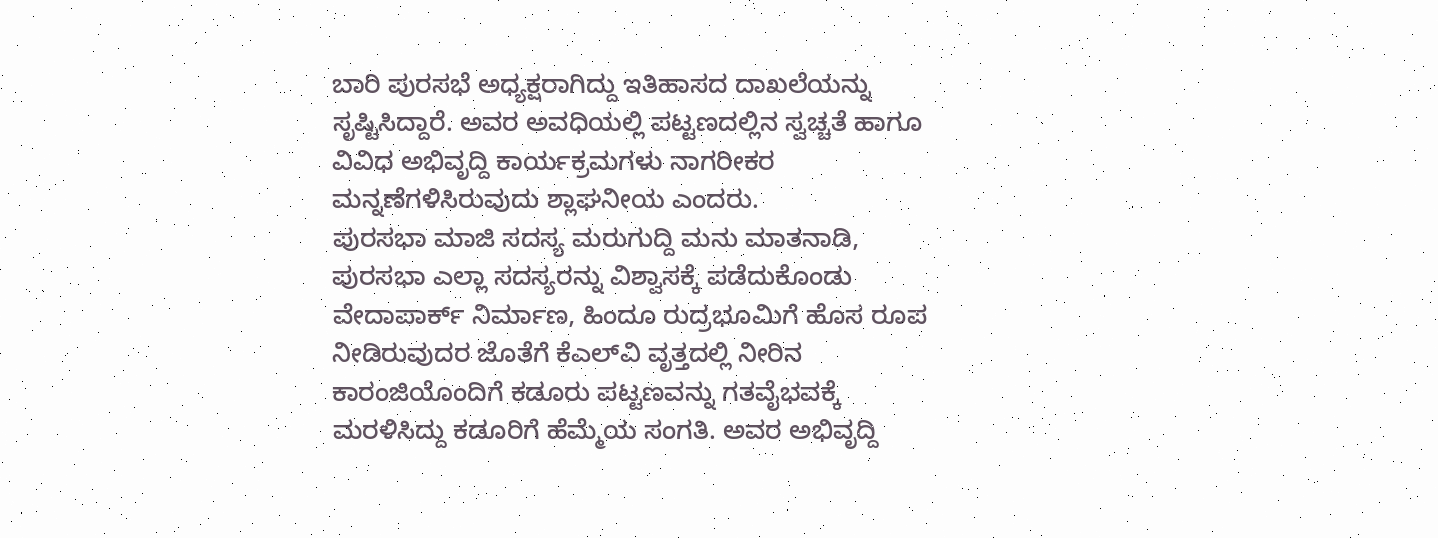ಬಾರಿ ಪುರಸಭೆ ಅಧ್ಯಕ್ಷರಾಗಿದ್ದು ಇತಿಹಾಸದ ದಾಖಲೆಯನ್ನು ಸೃಷ್ಟಿಸಿದ್ದಾರೆ. ಅವರ ಅವಧಿಯಲ್ಲಿ ಪಟ್ಟಣದಲ್ಲಿನ ಸ್ವಚ್ಚತೆ ಹಾಗೂ ವಿವಿಧ ಅಭಿವೃದ್ದಿ ಕಾರ್ಯಕ್ರಮಗಳು ನಾಗರೀಕರ ಮನ್ನಣೆಗಳಿಸಿರುವುದು ಶ್ಲಾಘನೀಯ ಎಂದರು.
ಪುರಸಭಾ ಮಾಜಿ ಸದಸ್ಯ ಮರುಗುದ್ದಿ ಮನು ಮಾತನಾಡಿ, ಪುರಸಭಾ ಎಲ್ಲಾ ಸದಸ್ಯರನ್ನು ವಿಶ್ವಾಸಕ್ಕೆ ಪಡೆದುಕೊಂಡು ವೇದಾಪಾರ್ಕ್ ನಿರ್ಮಾಣ, ಹಿಂದೂ ರುದ್ರಭೂಮಿಗೆ ಹೊಸ ರೂಪ ನೀಡಿರುವುದರ ಜೊತೆಗೆ ಕೆಎಲ್‌ವಿ ವೃತ್ತದಲ್ಲಿ ನೀರಿನ ಕಾರಂಜಿಯೊಂದಿಗೆ ಕಡೂರು ಪಟ್ಟಣವನ್ನು ಗತವೈಭವಕ್ಕೆ ಮರಳಿಸಿದ್ದು ಕಡೂರಿಗೆ ಹೆಮ್ಮೆಯ ಸಂಗತಿ. ಅವರ ಅಭಿವೃದ್ದಿ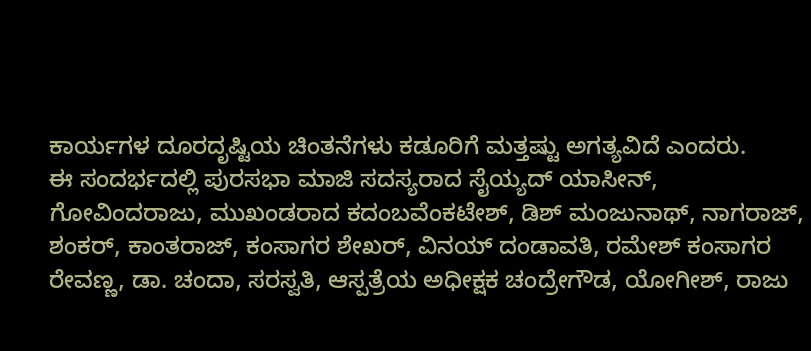ಕಾರ್ಯಗಳ ದೂರದೃಷ್ಟಿಯ ಚಿಂತನೆಗಳು ಕಡೂರಿಗೆ ಮತ್ತಷ್ಟು ಅಗತ್ಯವಿದೆ ಎಂದರು.
ಈ ಸಂದರ್ಭದಲ್ಲಿ ಪುರಸಭಾ ಮಾಜಿ ಸದಸ್ಯರಾದ ಸೈಯ್ಯದ್ ಯಾಸೀನ್, ಗೋವಿಂದರಾಜು, ಮುಖಂಡರಾದ ಕದಂಬವೆಂಕಟೇಶ್, ಡಿಶ್ ಮಂಜುನಾಥ್, ನಾಗರಾಜ್, ಶಂಕರ್, ಕಾಂತರಾಜ್, ಕಂಸಾಗರ ಶೇಖರ್, ವಿನಯ್ ದಂಡಾವತಿ, ರಮೇಶ್ ಕಂಸಾಗರ ರೇವಣ್ಣ, ಡಾ. ಚಂದಾ, ಸರಸ್ವತಿ, ಆಸ್ಪತ್ರೆಯ ಅಧೀಕ್ಷಕ ಚಂದ್ರೇಗೌಡ, ಯೋಗೀಶ್, ರಾಜು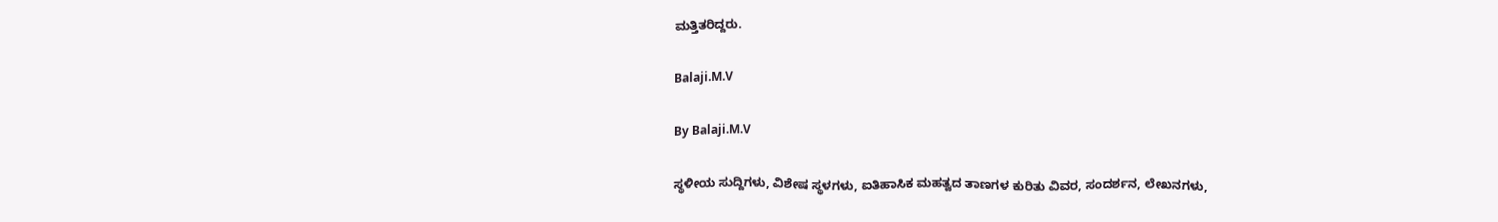ಮತ್ತಿತರಿದ್ದರು.

Balaji.M.V

By Balaji.M.V

ಸ್ಥಳೀಯ ಸುದ್ದಿಗಳು, ವಿಶೇಷ ಸ್ಥಳಗಳು, ಐತಿಹಾಸಿಕ ಮಹತ್ವದ ತಾಣಗಳ ಕುರಿತು ವಿವರ, ಸಂದರ್ಶನ, ಲೇಖನಗಳು,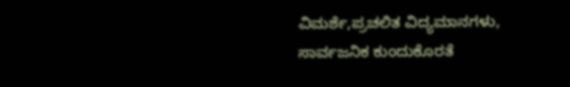ವಿಮರ್ಶೆ,ಪ್ರಚಲಿತ ವಿದ್ಯಮಾನಗಳು, ಸಾರ್ವಜನಿಕ ಕುಂದುಕೊರತೆ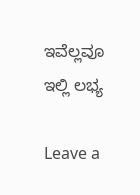ಇವೆಲ್ಲವೂ ಇಲ್ಲಿ ಲಭ್ಯ

Leave a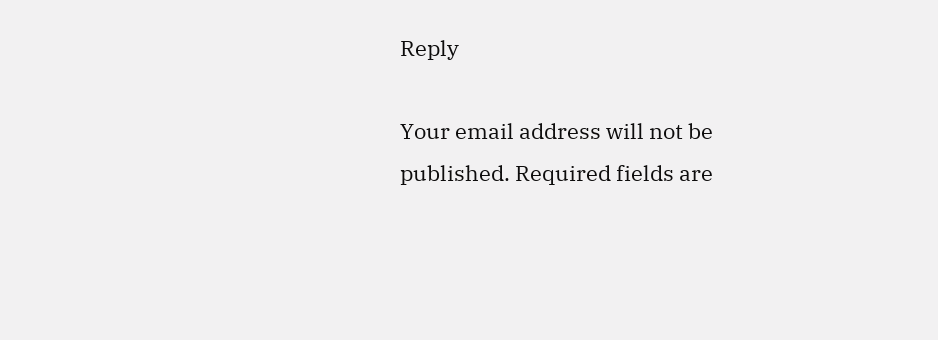Reply

Your email address will not be published. Required fields are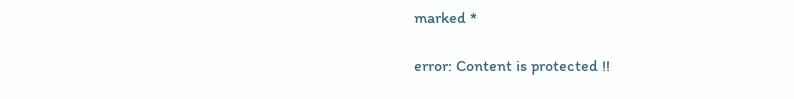marked *

error: Content is protected !!